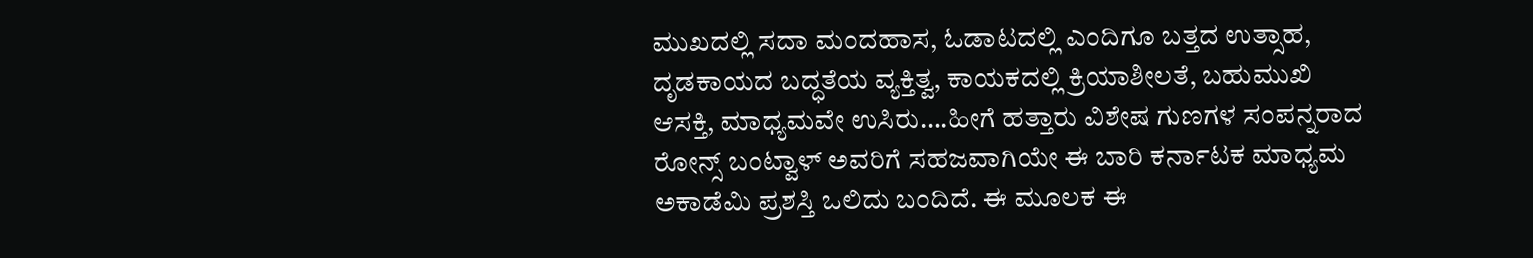ಮುಖದಲ್ಲಿ ಸದಾ ಮಂದಹಾಸ, ಓಡಾಟದಲ್ಲಿ ಎಂದಿಗೂ ಬತ್ತದ ಉತ್ಸಾಹ, ದೃಡಕಾಯದ ಬದ್ಧತೆಯ ವ್ಯಕ್ತಿತ್ವ, ಕಾಯಕದಲ್ಲಿ ಕ್ರಿಯಾಶೀಲತೆ, ಬಹುಮುಖಿ ಆಸಕ್ತಿ, ಮಾಧ್ಯಮವೇ ಉಸಿರು….ಹೀಗೆ ಹತ್ತಾರು ವಿಶೇಷ ಗುಣಗಳ ಸಂಪನ್ನರಾದ ರೋನ್ಸ್ ಬಂಟ್ವಾಳ್ ಅವರಿಗೆ ಸಹಜವಾಗಿಯೇ ಈ ಬಾರಿ ಕರ್ನಾಟಕ ಮಾಧ್ಯಮ ಅಕಾಡೆಮಿ ಪ್ರಶಸ್ತಿ ಒಲಿದು ಬಂದಿದೆ. ಈ ಮೂಲಕ ಈ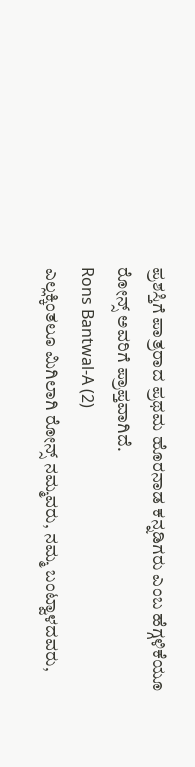ಪ್ರಶಸ್ತಿಗೆ ಪಾತ್ರರಾದ ಪ್ರಥಮ ಹೊರನಾಡ ಕನ್ನಡಿಗರು ಎಂಬ ಹೆಗ್ಗಳಿಕೆಯೂ ರೋನ್ಸ್ ಅವರಿಗೆ ಪ್ರಾಪ್ತವಾಗಿದೆ.
Rons Bantwal-A (2)
ಎಲ್ಲಕ್ಕಿಂತಲೂ ಮಿಗಿಲಾಗಿ ರೋನ್ಸ್ ನಮ್ಮವರು, ನಮ್ಮ ಬಂಟ್ವಾಳದವರು,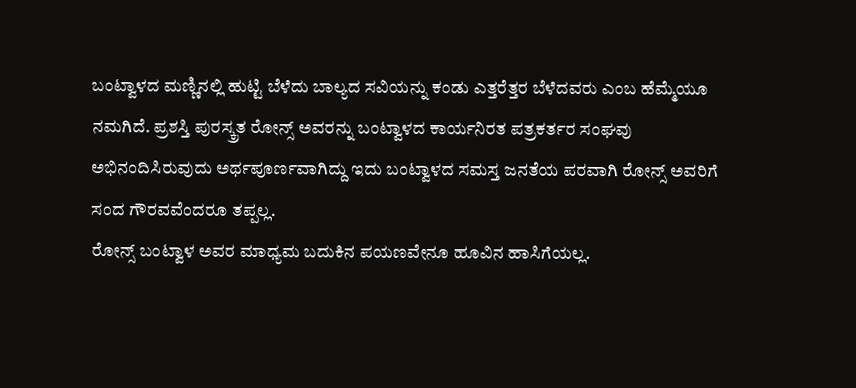ಬಂಟ್ವಾಳದ ಮಣ್ಣಿನಲ್ಲಿ ಹುಟ್ಟಿ ಬೆಳೆದು ಬಾಲ್ಯದ ಸವಿಯನ್ನು ಕಂಡು ಎತ್ತರೆತ್ತರ ಬೆಳೆದವರು ಎಂಬ ಹೆಮ್ಮೆಯೂ ನಮಗಿದೆ. ಪ್ರಶಸ್ತಿ ಪುರಸ್ಕ್ರತ ರೋನ್ಸ್ ಅವರನ್ನು ಬಂಟ್ವಾಳದ ಕಾರ್ಯನಿರತ ಪತ್ರಕರ್ತರ ಸಂಘವು ಅಭಿನಂದಿಸಿರುವುದು ಅರ್ಥಪೂರ್ಣವಾಗಿದ್ದು ಇದು ಬಂಟ್ವಾಳದ ಸಮಸ್ತ ಜನತೆಯ ಪರವಾಗಿ ರೋನ್ಸ್ ಅವರಿಗೆ ಸಂದ ಗೌರವವೆಂದರೂ ತಪ್ಪಲ್ಲ.
ರೋನ್ಸ್ ಬಂಟ್ವಾಳ ಅವರ ಮಾಧ್ಯಮ ಬದುಕಿನ ಪಯಣವೇನೂ ಹೂವಿನ ಹಾಸಿಗೆಯಲ್ಲ.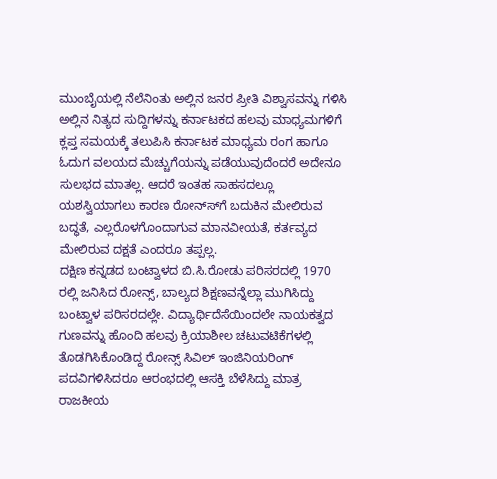ಮುಂಬೈಯಲ್ಲಿ ನೆಲೆನಿಂತು ಅಲ್ಲಿನ ಜನರ ಪ್ರೀತಿ ವಿಶ್ವಾಸವನ್ನು ಗಳಿಸಿ ಅಲ್ಲಿನ ನಿತ್ಯದ ಸುದ್ದಿಗಳನ್ನು ಕರ್ನಾಟಕದ ಹಲವು ಮಾಧ್ಯಮಗಳಿಗೆ ಕ್ಲಪ್ತ ಸಮಯಕ್ಕೆ ತಲುಪಿಸಿ ಕರ್ನಾಟಕ ಮಾಧ್ಯಮ ರಂಗ ಹಾಗೂ ಓದುಗ ವಲಯದ ಮೆಚ್ಚುಗೆಯನ್ನು ಪಡೆಯುವುದೆಂದರೆ ಅದೇನೂ ಸುಲಭದ ಮಾತಲ್ಲ. ಆದರೆ ಇಂತಹ ಸಾಹಸದಲ್ಲೂ ಯಶಸ್ವಿಯಾಗಲು ಕಾರಣ ರೋನ್ಸ್‍ಗೆ ಬದುಕಿನ ಮೇಲಿರುವ ಬದ್ಧತೆ, ಎಲ್ಲರೊಳಗೊಂದಾಗುವ ಮಾನವೀಯತೆ, ಕರ್ತವ್ಯದ ಮೇಲಿರುವ ದಕ್ಷತೆ ಎಂದರೂ ತಪ್ಪಲ್ಲ.
ದಕ್ಷಿಣ ಕನ್ನಡದ ಬಂಟ್ವಾಳದ ಬಿ.ಸಿ.ರೋಡು ಪರಿಸರದಲ್ಲಿ 1970 ರಲ್ಲಿ ಜನಿಸಿದ ರೋನ್ಸ್, ಬಾಲ್ಯದ ಶಿಕ್ಷಣವನ್ನೆಲ್ಲಾ ಮುಗಿಸಿದ್ದು ಬಂಟ್ವಾಳ ಪರಿಸರದಲ್ಲೇ. ವಿದ್ಯಾರ್ಥಿದೆಸೆಯಿಂದಲೇ ನಾಯಕತ್ವದ ಗುಣವನ್ನು ಹೊಂದಿ ಹಲವು ಕ್ರಿಯಾಶೀಲ ಚಟುವಟಿಕೆಗಳಲ್ಲಿ ತೊಡಗಿಸಿಕೊಂಡಿದ್ದ ರೋನ್ಸ್ ಸಿವಿಲ್ ಇಂಜಿನಿಯರಿಂಗ್ ಪದವಿಗಳಿಸಿದರೂ ಆರಂಭದಲ್ಲಿ ಆಸಕ್ತಿ ಬೆಳೆಸಿದ್ದು ಮಾತ್ರ ರಾಜಕೀಯ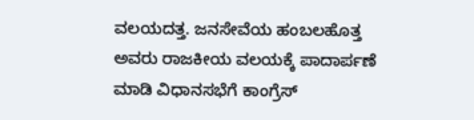ವಲಯದತ್ತ. ಜನಸೇವೆಯ ಹಂಬಲಹೊತ್ತ ಅವರು ರಾಜಕೀಯ ವಲಯಕ್ಕೆ ಪಾದಾರ್ಪಣೆ ಮಾಡಿ ವಿಧಾನಸಭೆಗೆ ಕಾಂಗ್ರೆಸ್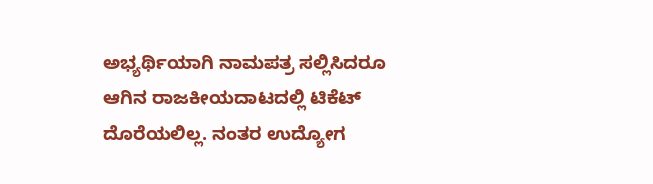ಅಭ್ಯರ್ಥಿಯಾಗಿ ನಾಮಪತ್ರ ಸಲ್ಲಿಸಿದರೂ ಆಗಿನ ರಾಜಕೀಯದಾಟದಲ್ಲಿ ಟಿಕೆಟ್ ದೊರೆಯಲಿಲ್ಲ. ನಂತರ ಉದ್ಯೋಗ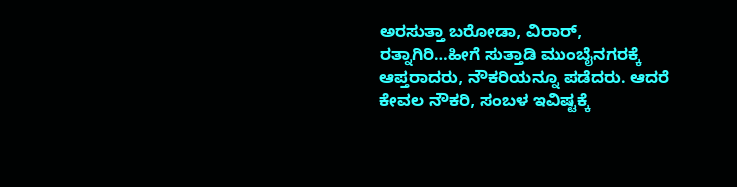ಅರಸುತ್ತಾ ಬರೋಡಾ, ವಿರಾರ್, ರತ್ನಾಗಿರಿ…ಹೀಗೆ ಸುತ್ತಾಡಿ ಮುಂಬೈನಗರಕ್ಕೆ ಆಪ್ತರಾದರು, ನೌಕರಿಯನ್ನೂ ಪಡೆದರು. ಆದರೆ ಕೇವಲ ನೌಕರಿ, ಸಂಬಳ ಇವಿಷ್ಟಕ್ಕೆ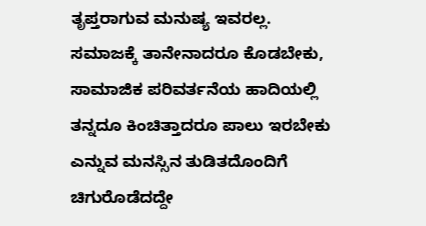ತೃಪ್ತರಾಗುವ ಮನುಷ್ಯ ಇವರಲ್ಲ. ಸಮಾಜಕ್ಕೆ ತಾನೇನಾದರೂ ಕೊಡಬೇಕು, ಸಾಮಾಜಿಕ ಪರಿವರ್ತನೆಯ ಹಾದಿಯಲ್ಲಿ ತನ್ನದೂ ಕಿಂಚಿತ್ತಾದರೂ ಪಾಲು ಇರಬೇಕು ಎನ್ನುವ ಮನಸ್ಸಿನ ತುಡಿತದೊಂದಿಗೆ ಚಿಗುರೊಡೆದದ್ದೇ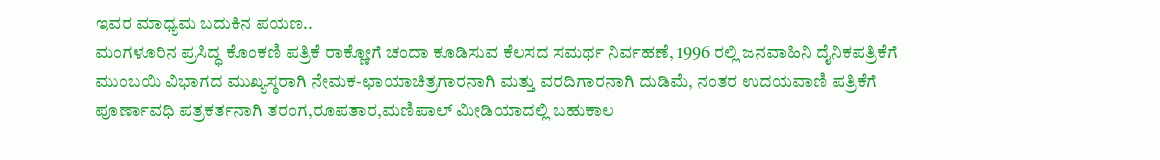ಇವರ ಮಾಧ್ಯಮ ಬದುಕಿನ ಪಯಣ..
ಮಂಗಳೂರಿನ ಪ್ರಸಿದ್ಧ ಕೊಂಕಣಿ ಪತ್ರಿಕೆ ರಾಕ್ಣೋಗೆ ಚಂದಾ ಕೂಡಿಸುವ ಕೆಲಸದ ಸಮರ್ಥ ನಿರ್ವಹಣೆ, 1996 ರಲ್ಲಿ ಜನವಾಹಿನಿ ದೈನಿಕಪತ್ರಿಕೆಗೆ ಮುಂಬಯಿ ವಿಭಾಗದ ಮುಖ್ಯಸ್ಠರಾಗಿ ನೇಮಕ-ಛಾಯಾಚಿತ್ರಗಾರನಾಗಿ ಮತ್ತು ವರದಿಗಾರನಾಗಿ ದುಡಿಮೆ, ನಂತರ ಉದಯವಾಣಿ ಪತ್ರಿಕೆಗೆ ಪೂರ್ಣಾವಧಿ ಪತ್ರಕರ್ತನಾಗಿ ತರಂಗ,ರೂಪತಾರ,ಮಣಿಪಾಲ್ ಮೀಡಿಯಾದಲ್ಲಿ ಬಹುಕಾಲ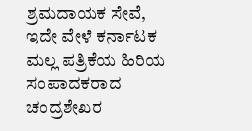ಶ್ರಮದಾಯಕ ಸೇವೆ, ಇದೇ ವೇಳೆ ಕರ್ನಾಟಕ ಮಲ್ಲ ಪತ್ರಿಕೆಯ ಹಿರಿಯ ಸಂಪಾದಕರಾದ ಚಂದ್ರಶೇಖರ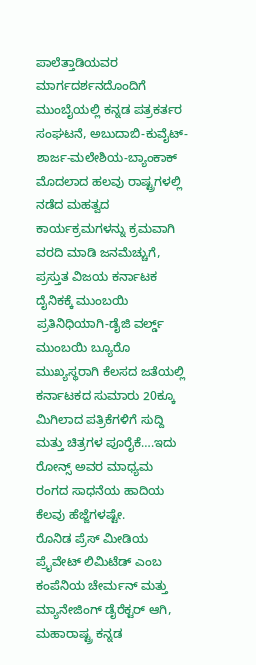ಪಾಲೆತ್ತಾಡಿಯವರ ಮಾರ್ಗದರ್ಶನದೊಂದಿಗೆ ಮುಂಬೈಯಲ್ಲಿ ಕನ್ನಡ ಪತ್ರಕರ್ತರ ಸಂಘಟನೆ, ಅಬುದಾಬಿ-ಕುವೈಟ್- ಶಾರ್ಜ-ಮಲೇಶಿಯ-ಬ್ಯಾಂಕಾಕ್ ಮೊದಲಾದ ಹಲವು ರಾಷ್ಟ್ರಗಳಲ್ಲಿ ನಡೆದ ಮಹತ್ವದ ಕಾರ್ಯಕ್ರಮಗಳನ್ನು ಕ್ರಮವಾಗಿ ವರದಿ ಮಾಡಿ ಜನಮೆಚ್ಚುಗೆ, ಪ್ರಸ್ತುತ ವಿಜಯ ಕರ್ನಾಟಕ ದೈನಿಕಕ್ಕೆ ಮುಂಬಯಿ ಪ್ರತಿನಿಧಿಯಾಗಿ-ಡೈಜಿ ವರ್ಲ್ಡ್ ಮುಂಬಯಿ ಬ್ಯೂರೊ ಮುಖ್ಯಸ್ಥರಾಗಿ ಕೆಲಸದ ಜತೆಯಲ್ಲಿ ಕರ್ನಾಟಕದ ಸುಮಾರು 20ಕ್ಕೂ ಮಿಗಿಲಾದ ಪತ್ರಿಕೆಗಳಿಗೆ ಸುದ್ದಿ ಮತ್ತು ಚಿತ್ರಗಳ ಪೂರೈಕೆ….ಇದು ರೋನ್ಸ್ ಅವರ ಮಾಧ್ಯಮ ರಂಗದ ಸಾಧನೆಯ ಹಾದಿಯ ಕೆಲವು ಹೆಜ್ಜೆಗಳಷ್ಟೇ.
ರೊನಿಡ ಪ್ರೆಸ್ ಮೀಡಿಯ ಪ್ರೈವೇಟ್ ಲಿಮಿಟೆಡ್ ಎಂಬ ಕಂಪೆನಿಯ ಚೇರ್ಮನ್ ಮತ್ತು ಮ್ಯಾನೇಜಿಂಗ್ ಡೈರೆಕ್ಟರ್ ಆಗಿ, ಮಹಾರಾಷ್ಟ್ರ ಕನ್ನಡ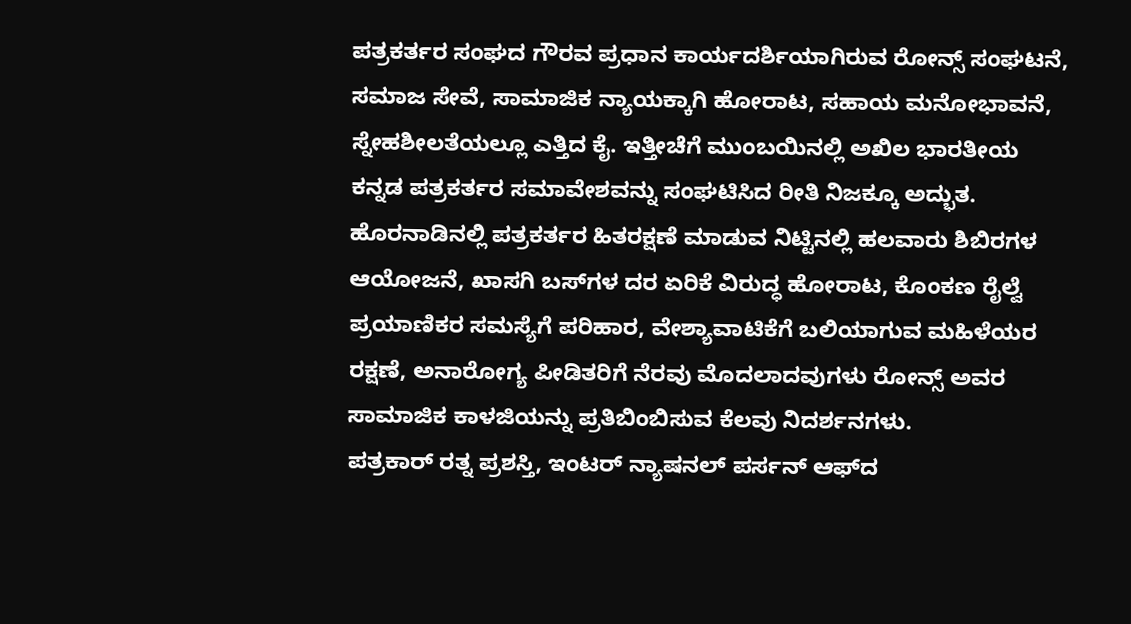ಪತ್ರಕರ್ತರ ಸಂಘದ ಗೌರವ ಪ್ರಧಾನ ಕಾರ್ಯದರ್ಶಿಯಾಗಿರುವ ರೋನ್ಸ್ ಸಂಘಟನೆ, ಸಮಾಜ ಸೇವೆ, ಸಾಮಾಜಿಕ ನ್ಯಾಯಕ್ಕಾಗಿ ಹೋರಾಟ, ಸಹಾಯ ಮನೋಭಾವನೆ, ಸ್ನೇಹಶೀಲತೆಯಲ್ಲೂ ಎತ್ತಿದ ಕೈ. ಇತ್ತೀಚೆಗೆ ಮುಂಬಯಿನಲ್ಲಿ ಅಖಿಲ ಭಾರತೀಯ ಕನ್ನಡ ಪತ್ರಕರ್ತರ ಸಮಾವೇಶವನ್ನು ಸಂಘಟಿಸಿದ ರೀತಿ ನಿಜಕ್ಕೂ ಅದ್ಭುತ. ಹೊರನಾಡಿನಲ್ಲಿ ಪತ್ರಕರ್ತರ ಹಿತರಕ್ಷಣೆ ಮಾಡುವ ನಿಟ್ಟಿನಲ್ಲಿ ಹಲವಾರು ಶಿಬಿರಗಳ ಆಯೋಜನೆ, ಖಾಸಗಿ ಬಸ್‍ಗಳ ದರ ಏರಿಕೆ ವಿರುದ್ಧ ಹೋರಾಟ, ಕೊಂಕಣ ರೈಲ್ವೆ ಪ್ರಯಾಣಿಕರ ಸಮಸ್ಯೆಗೆ ಪರಿಹಾರ, ವೇಶ್ಯಾವಾಟಿಕೆಗೆ ಬಲಿಯಾಗುವ ಮಹಿಳೆಯರ ರಕ್ಷಣೆ, ಅನಾರೋಗ್ಯ ಪೀಡಿತರಿಗೆ ನೆರವು ಮೊದಲಾದವುಗಳು ರೋನ್ಸ್ ಅವರ ಸಾಮಾಜಿಕ ಕಾಳಜಿಯನ್ನು ಪ್ರತಿಬಿಂಬಿಸುವ ಕೆಲವು ನಿದರ್ಶನಗಳು.
ಪತ್ರಕಾರ್ ರತ್ನ ಪ್ರಶಸ್ತಿ, ಇಂಟರ್ ನ್ಯಾಷನಲ್ ಪರ್ಸನ್ ಆಫ್‍ದ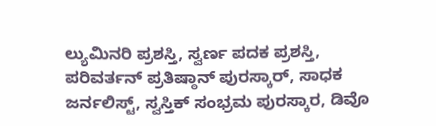ಲ್ಯುಮಿನರಿ ಪ್ರಶಸ್ತಿ, ಸ್ವರ್ಣ ಪದಕ ಪ್ರಶಸ್ತಿ, ಪರಿವರ್ತನ್ ಪ್ರತಿಷ್ಠಾನ್ ಪುರಸ್ಕಾರ್, ಸಾಧಕ ಜರ್ನಲಿಸ್ಟ್, ಸ್ವಸ್ತಿಕ್ ಸಂಭ್ರಮ ಪುರಸ್ಕಾರ, ಡಿವೊ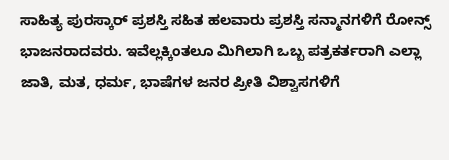ಸಾಹಿತ್ಯ ಪುರಸ್ಕಾರ್ ಪ್ರಶಸ್ತಿ ಸಹಿತ ಹಲವಾರು ಪ್ರಶಸ್ತಿ ಸನ್ಮಾನಗಳಿಗೆ ರೋನ್ಸ್ ಭಾಜನರಾದವರು. ಇವೆಲ್ಲಕ್ಕಿಂತಲೂ ಮಿಗಿಲಾಗಿ ಒಬ್ಬ ಪತ್ರಕರ್ತರಾಗಿ ಎಲ್ಲಾ ಜಾತಿ, ಮತ, ಧರ್ಮ, ಭಾಷೆಗಳ ಜನರ ಪ್ರೀತಿ ವಿಶ್ವಾಸಗಳಿಗೆ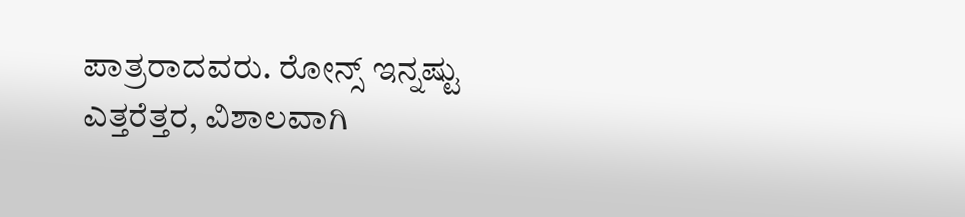ಪಾತ್ರರಾದವರು. ರೋನ್ಸ್ ಇನ್ನಷ್ಟು ಎತ್ತರೆತ್ತರ, ವಿಶಾಲವಾಗಿ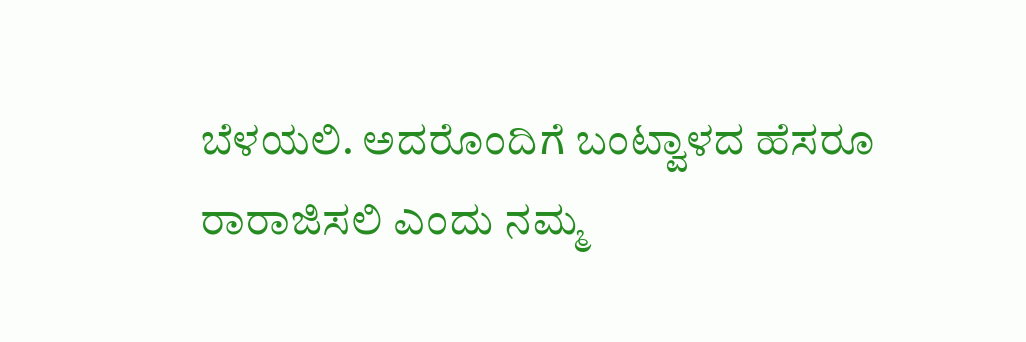ಬೆಳಯಲಿ. ಅದರೊಂದಿಗೆ ಬಂಟ್ವಾಳದ ಹೆಸರೂ ರಾರಾಜಿಸಲಿ ಎಂದು ನಮ್ಮ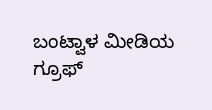ಬಂಟ್ವಾಳ ಮೀಡಿಯ ಗ್ರೂಫ್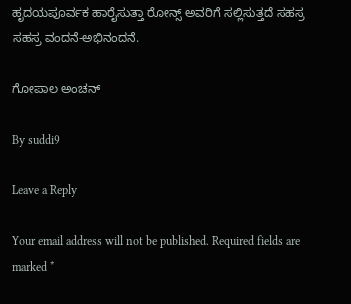ಹೃದಯಪೂರ್ವಕ ಹಾರೈಸುತ್ತಾ ರೋನ್ಸ್ ಅವರಿಗೆ ಸಲ್ಲಿಸುತ್ತದೆ ಸಹಸ್ರ ಸಹಸ್ರ ವಂದನೆ-ಅಭಿನಂದನೆ.

ಗೋಪಾಲ ಅಂಚನ್

By suddi9

Leave a Reply

Your email address will not be published. Required fields are marked *